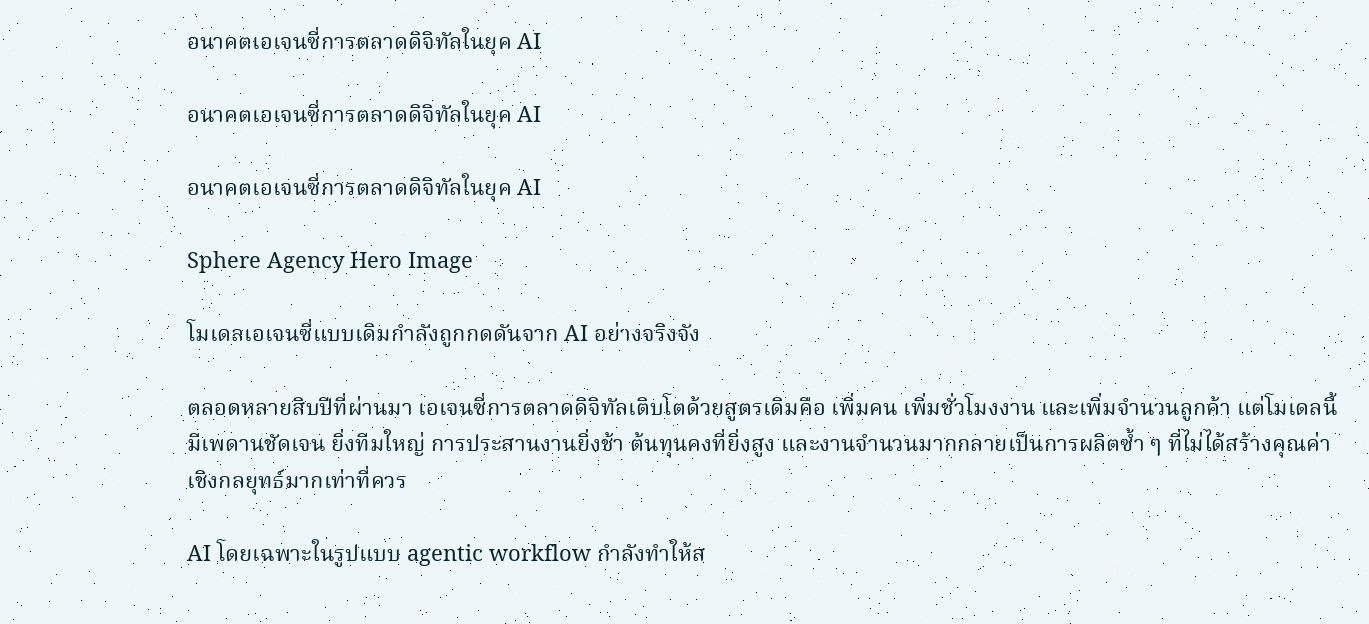อนาคตเอเจนซี่การตลาดดิจิทัลในยุค AI

อนาคตเอเจนซี่การตลาดดิจิทัลในยุค AI

อนาคตเอเจนซี่การตลาดดิจิทัลในยุค AI

Sphere Agency Hero Image

โมเดลเอเจนซี่แบบเดิมกำลังถูกกดดันจาก AI อย่างจริงจัง

ตลอดหลายสิบปีที่ผ่านมา เอเจนซี่การตลาดดิจิทัลเติบโตด้วยสูตรเดิมคือ เพิ่มคน เพิ่มชั่วโมงงาน และเพิ่มจำนวนลูกค้า แต่โมเดลนี้มีเพดานชัดเจน ยิ่งทีมใหญ่ การประสานงานยิ่งช้า ต้นทุนคงที่ยิ่งสูง และงานจำนวนมากกลายเป็นการผลิตซ้ำ ๆ ที่ไม่ได้สร้างคุณค่าเชิงกลยุทธ์มากเท่าที่ควร

AI โดยเฉพาะในรูปแบบ agentic workflow กำลังทำให้ส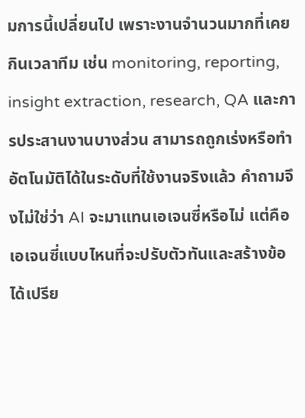มการนี้เปลี่ยนไป เพราะงานจำนวนมากที่เคยกินเวลาทีม เช่น monitoring, reporting, insight extraction, research, QA และการประสานงานบางส่วน สามารถถูกเร่งหรือทำอัตโนมัติได้ในระดับที่ใช้งานจริงแล้ว คำถามจึงไม่ใช่ว่า AI จะมาแทนเอเจนซี่หรือไม่ แต่คือเอเจนซี่แบบไหนที่จะปรับตัวทันและสร้างข้อได้เปรีย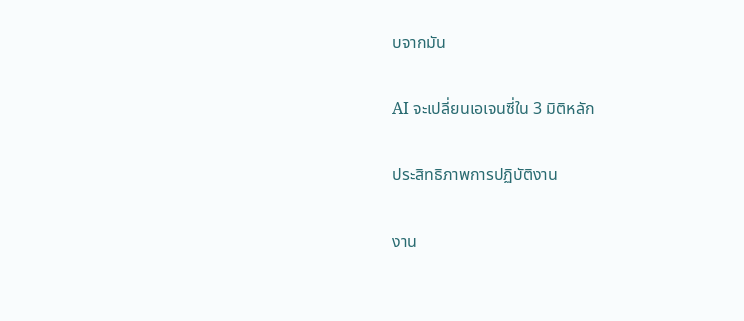บจากมัน

AI จะเปลี่ยนเอเจนซี่ใน 3 มิติหลัก

ประสิทธิภาพการปฏิบัติงาน

งาน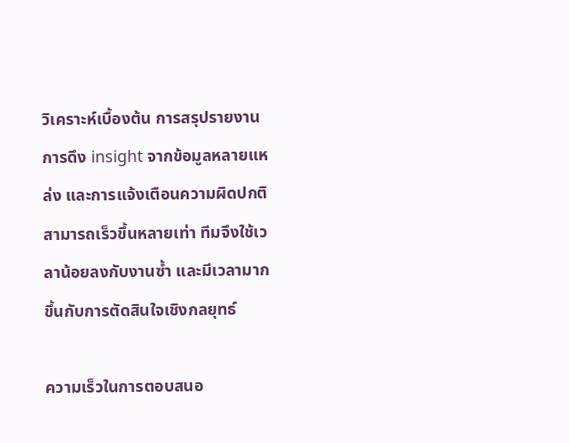วิเคราะห์เบื้องต้น การสรุปรายงาน การดึง insight จากข้อมูลหลายแหล่ง และการแจ้งเตือนความผิดปกติสามารถเร็วขึ้นหลายเท่า ทีมจึงใช้เวลาน้อยลงกับงานซ้ำ และมีเวลามากขึ้นกับการตัดสินใจเชิงกลยุทธ์

ความเร็วในการตอบสนอ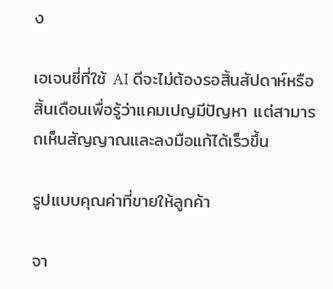ง

เอเจนซี่ที่ใช้ AI ดีจะไม่ต้องรอสิ้นสัปดาห์หรือสิ้นเดือนเพื่อรู้ว่าแคมเปญมีปัญหา แต่สามารถเห็นสัญญาณและลงมือแก้ได้เร็วขึ้น

รูปแบบคุณค่าที่ขายให้ลูกค้า

จา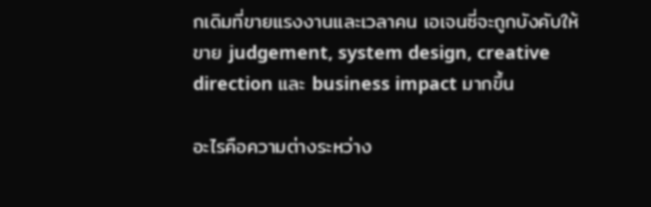กเดิมที่ขายแรงงานและเวลาคน เอเจนซี่จะถูกบังคับให้ขาย judgement, system design, creative direction และ business impact มากขึ้น

อะไรคือความต่างระหว่าง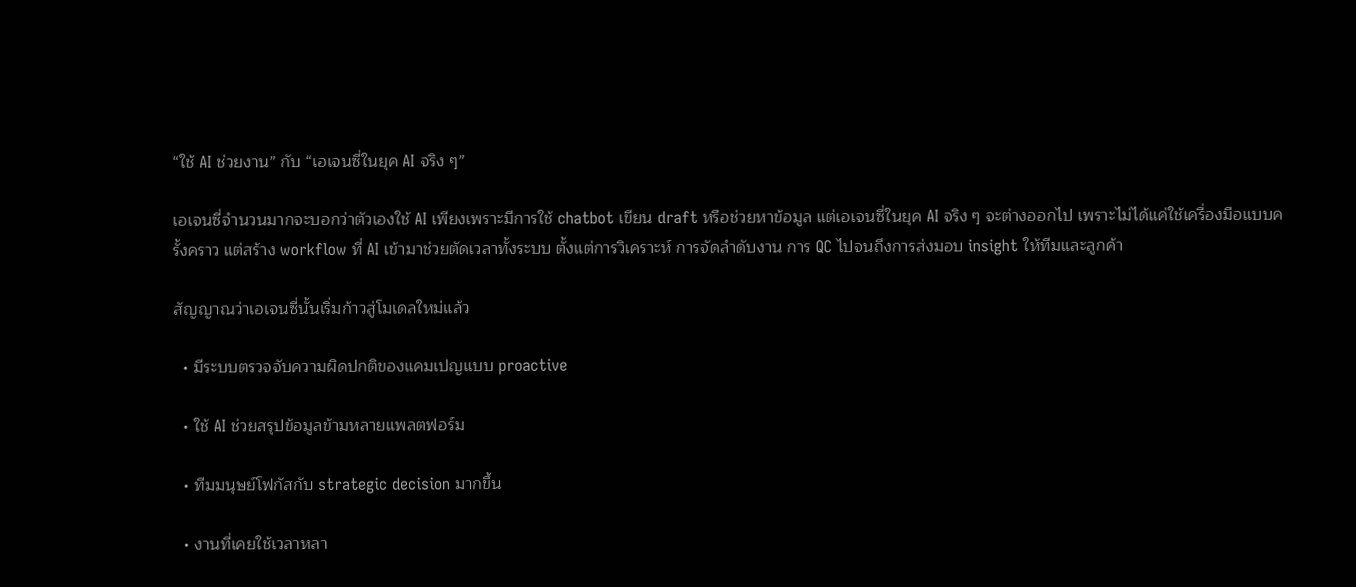“ใช้ AI ช่วยงาน” กับ “เอเจนซี่ในยุค AI จริง ๆ”

เอเจนซี่จำนวนมากจะบอกว่าตัวเองใช้ AI เพียงเพราะมีการใช้ chatbot เขียน draft หรือช่วยหาข้อมูล แต่เอเจนซี่ในยุค AI จริง ๆ จะต่างออกไป เพราะไม่ได้แค่ใช้เครื่องมือแบบครั้งคราว แต่สร้าง workflow ที่ AI เข้ามาช่วยตัดเวลาทั้งระบบ ตั้งแต่การวิเคราะห์ การจัดลำดับงาน การ QC ไปจนถึงการส่งมอบ insight ให้ทีมและลูกค้า

สัญญาณว่าเอเจนซี่นั้นเริ่มก้าวสู่โมเดลใหม่แล้ว

  • มีระบบตรวจจับความผิดปกติของแคมเปญแบบ proactive

  • ใช้ AI ช่วยสรุปข้อมูลข้ามหลายแพลตฟอร์ม

  • ทีมมนุษย์โฟกัสกับ strategic decision มากขึ้น

  • งานที่เคยใช้เวลาหลา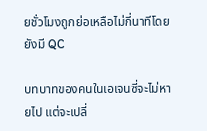ยชั่วโมงถูกย่อเหลือไม่กี่นาทีโดยยังมี QC

บทบาทของคนในเอเจนซี่จะไม่หายไป แต่จะเปลี่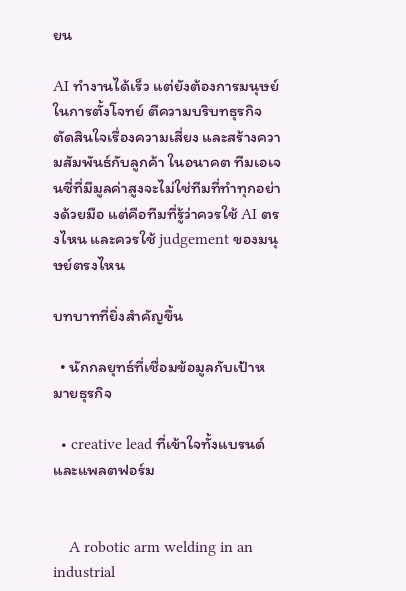ยน

AI ทำงานได้เร็ว แต่ยังต้องการมนุษย์ในการตั้งโจทย์ ตีความบริบทธุรกิจ ตัดสินใจเรื่องความเสี่ยง และสร้างความสัมพันธ์กับลูกค้า ในอนาคต ทีมเอเจนซี่ที่มีมูลค่าสูงจะไม่ใช่ทีมที่ทำทุกอย่างด้วยมือ แต่คือทีมที่รู้ว่าควรใช้ AI ตรงไหน และควรใช้ judgement ของมนุษย์ตรงไหน

บทบาทที่ยิ่งสำคัญขึ้น

  • นักกลยุทธ์ที่เชื่อมข้อมูลกับเป้าหมายธุรกิจ

  • creative lead ที่เข้าใจทั้งแบรนด์และแพลตฟอร์ม


    A robotic arm welding in an industrial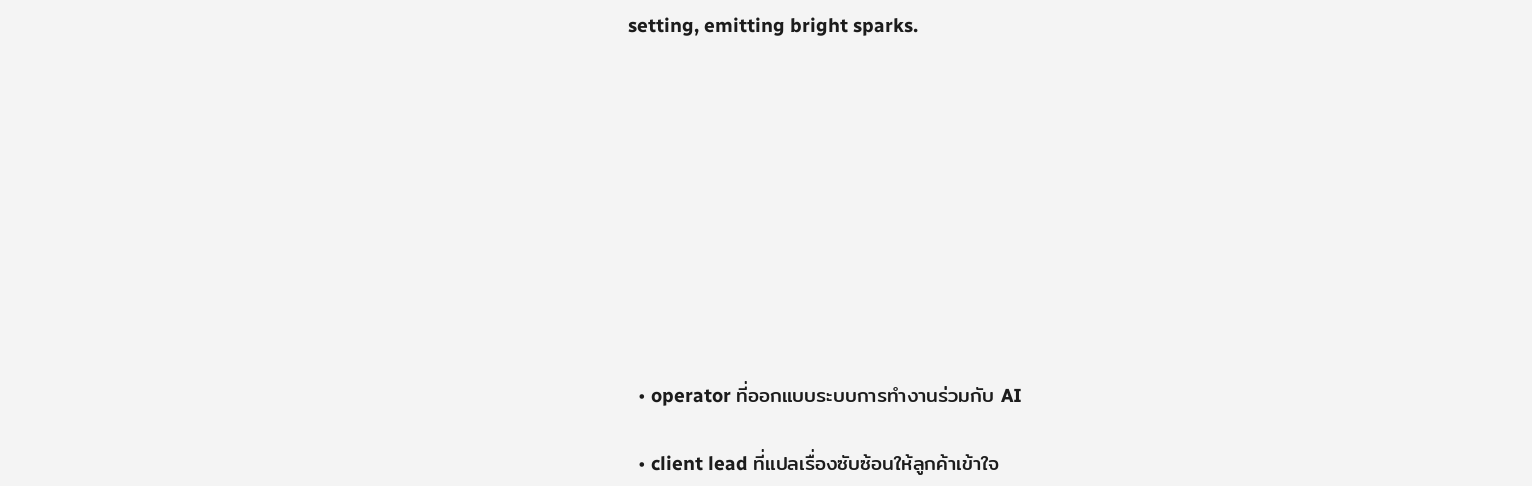setting, emitting bright sparks.










  • operator ที่ออกแบบระบบการทำงานร่วมกับ AI

  • client lead ที่แปลเรื่องซับซ้อนให้ลูกค้าเข้าใจ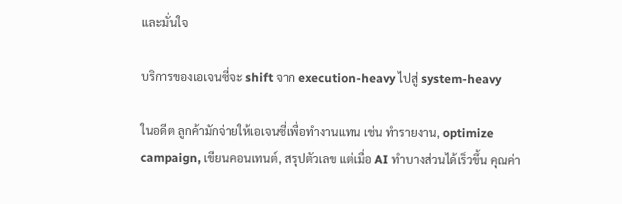และมั่นใจ

บริการของเอเจนซี่จะ shift จาก execution-heavy ไปสู่ system-heavy

ในอดีต ลูกค้ามักจ่ายให้เอเจนซี่เพื่อทำงานแทน เช่น ทำรายงาน, optimize campaign, เขียนคอนเทนต์, สรุปตัวเลข แต่เมื่อ AI ทำบางส่วนได้เร็วขึ้น คุณค่า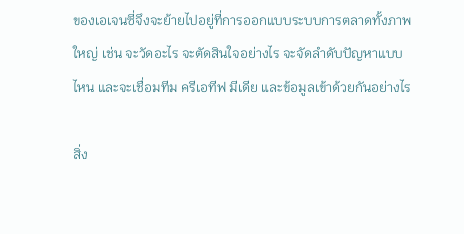ของเอเจนซี่จึงจะย้ายไปอยู่ที่การออกแบบระบบการตลาดทั้งภาพใหญ่ เช่น จะวัดอะไร จะตัดสินใจอย่างไร จะจัดลำดับปัญหาแบบไหน และจะเชื่อมทีม ครีเอทีฟ มีเดีย และข้อมูลเข้าด้วยกันอย่างไร

สิ่ง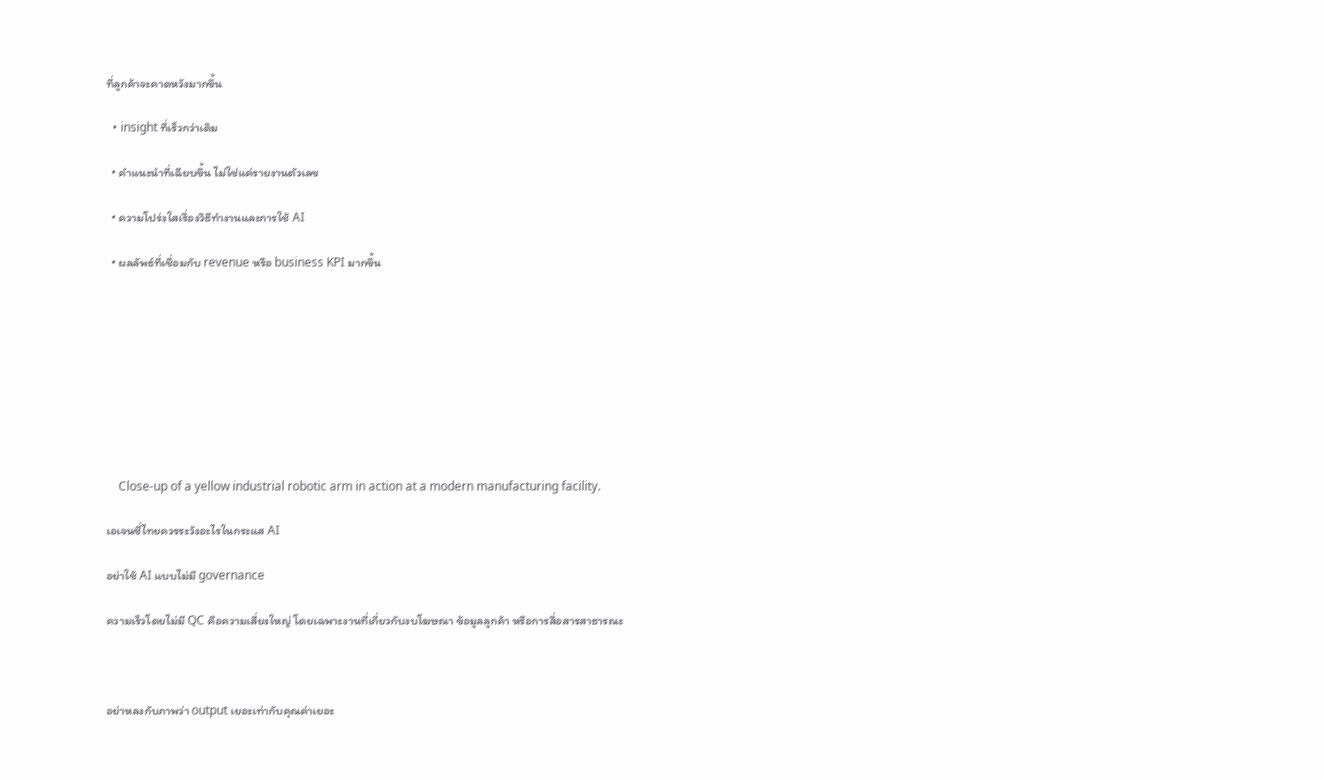ที่ลูกค้าจะคาดหวังมากขึ้น

  • insight ที่เร็วกว่าเดิม

  • คำแนะนำที่เฉียบขึ้น ไม่ใช่แค่รายงานตัวเลข

  • ความโปร่งใสเรื่องวิธีทำงานและการใช้ AI

  • ผลลัพธ์ที่เชื่อมกับ revenue หรือ business KPI มากขึ้น









    Close-up of a yellow industrial robotic arm in action at a modern manufacturing facility.

เอเจนซี่ไทยควรระวังอะไรในกระแส AI

อย่าใช้ AI แบบไม่มี governance

ความเร็วโดยไม่มี QC คือความเสี่ยงใหญ่ โดยเฉพาะงานที่เกี่ยวกับงบโฆษณา ข้อมูลลูกค้า หรือการสื่อสารสาธารณะ



อย่าหลงกับภาพว่า output เยอะเท่ากับคุณค่าเยอะ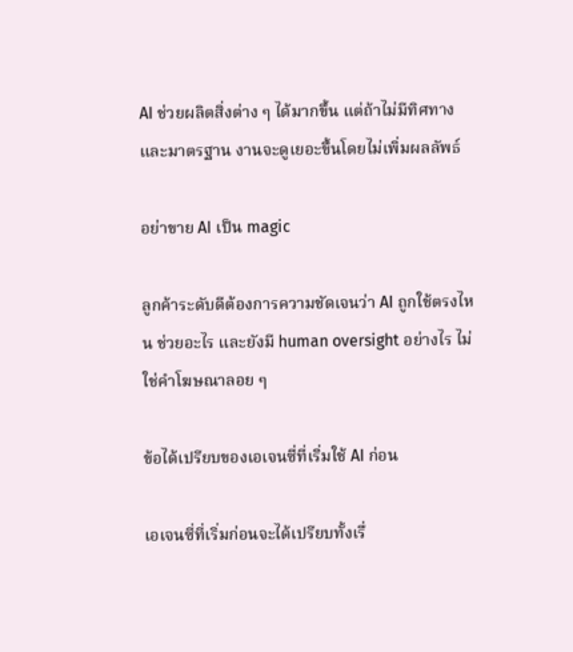AI ช่วยผลิตสิ่งต่าง ๆ ได้มากขึ้น แต่ถ้าไม่มีทิศทางและมาตรฐาน งานจะดูเยอะขึ้นโดยไม่เพิ่มผลลัพธ์

อย่าขาย AI เป็น magic

ลูกค้าระดับดีต้องการความชัดเจนว่า AI ถูกใช้ตรงไหน ช่วยอะไร และยังมี human oversight อย่างไร ไม่ใช่คำโฆษณาลอย ๆ

ข้อได้เปรียบของเอเจนซี่ที่เริ่มใช้ AI ก่อน

เอเจนซี่ที่เริ่มก่อนจะได้เปรียบทั้งเรื่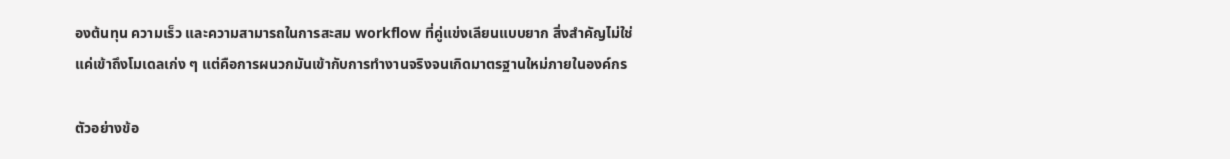องต้นทุน ความเร็ว และความสามารถในการสะสม workflow ที่คู่แข่งเลียนแบบยาก สิ่งสำคัญไม่ใช่แค่เข้าถึงโมเดลเก่ง ๆ แต่คือการผนวกมันเข้ากับการทำงานจริงจนเกิดมาตรฐานใหม่ภายในองค์กร

ตัวอย่างข้อ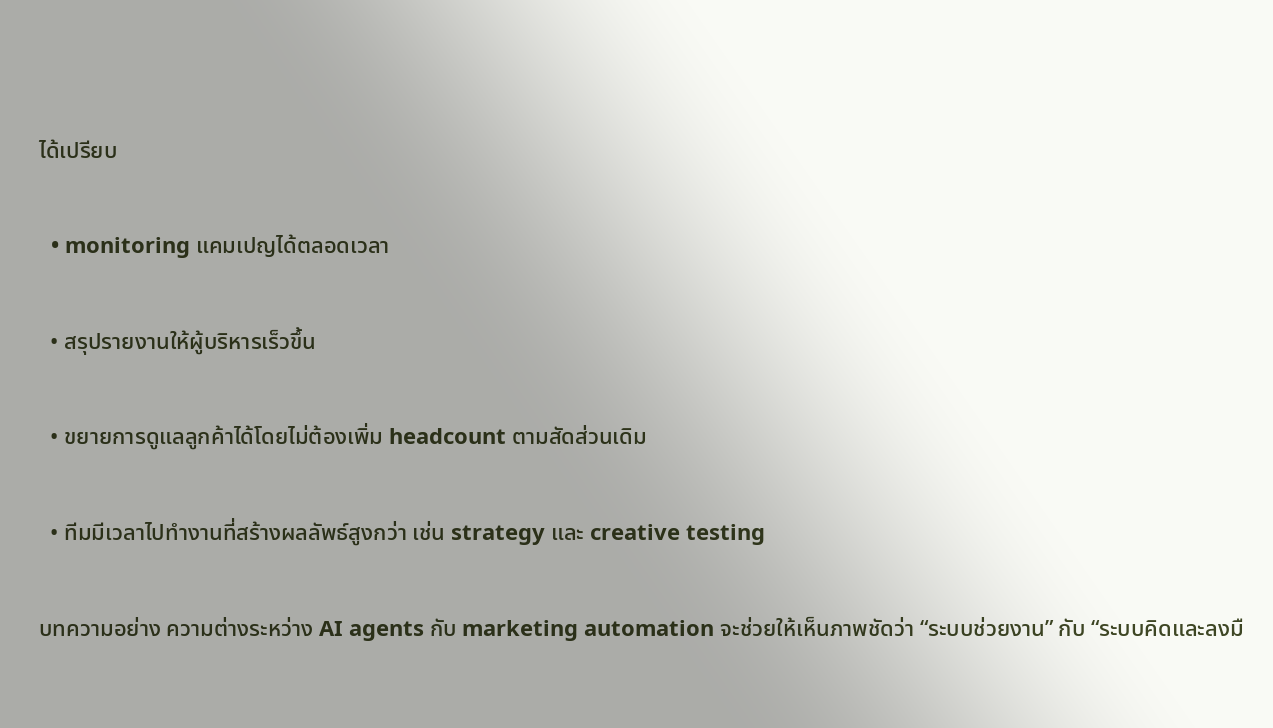ได้เปรียบ

  • monitoring แคมเปญได้ตลอดเวลา

  • สรุปรายงานให้ผู้บริหารเร็วขึ้น

  • ขยายการดูแลลูกค้าได้โดยไม่ต้องเพิ่ม headcount ตามสัดส่วนเดิม

  • ทีมมีเวลาไปทำงานที่สร้างผลลัพธ์สูงกว่า เช่น strategy และ creative testing

บทความอย่าง ความต่างระหว่าง AI agents กับ marketing automation จะช่วยให้เห็นภาพชัดว่า “ระบบช่วยงาน” กับ “ระบบคิดและลงมื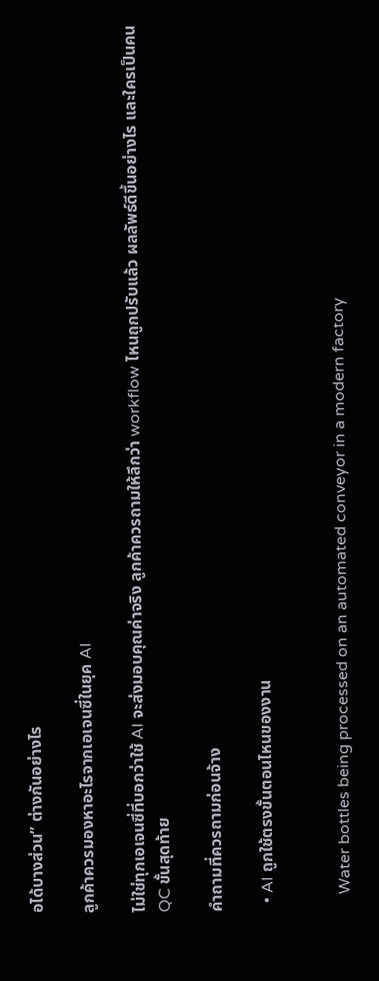อได้บางส่วน” ต่างกันอย่างไร

ลูกค้าควรมองหาอะไรจากเอเจนซี่ในยุค AI

ไม่ใช่ทุกเอเจนซี่ที่บอกว่าใช้ AI จะส่งมอบคุณค่าจริง ลูกค้าควรถามให้ลึกว่า workflow ไหนถูกปรับแล้ว ผลลัพธ์ดีขึ้นอย่างไร และใครเป็นคน QC ขั้นสุดท้าย

คำถามที่ควรถามก่อนจ้าง

  • AI ถูกใช้ตรงขั้นตอนไหนของงาน


    Water bottles being processed on an automated conveyor in a modern factory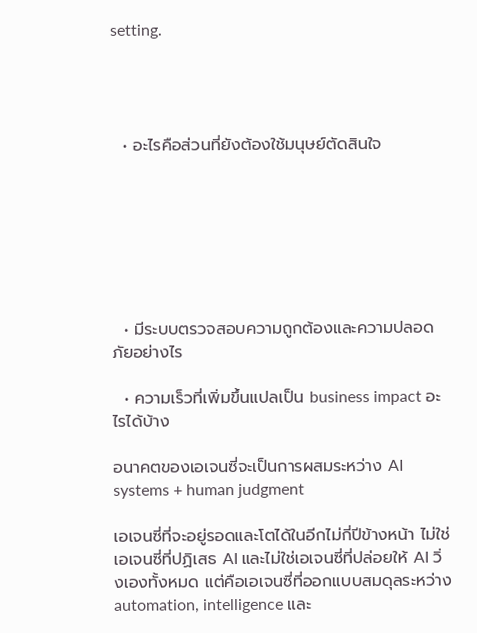setting.




  • อะไรคือส่วนที่ยังต้องใช้มนุษย์ตัดสินใจ







  • มีระบบตรวจสอบความถูกต้องและความปลอดภัยอย่างไร

  • ความเร็วที่เพิ่มขึ้นแปลเป็น business impact อะไรได้บ้าง

อนาคตของเอเจนซี่จะเป็นการผสมระหว่าง AI systems + human judgment

เอเจนซี่ที่จะอยู่รอดและโตได้ในอีกไม่กี่ปีข้างหน้า ไม่ใช่เอเจนซี่ที่ปฏิเสธ AI และไม่ใช่เอเจนซี่ที่ปล่อยให้ AI วิ่งเองทั้งหมด แต่คือเอเจนซี่ที่ออกแบบสมดุลระหว่าง automation, intelligence และ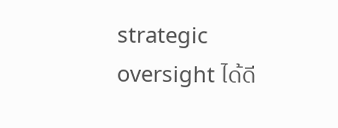strategic oversight ได้ดี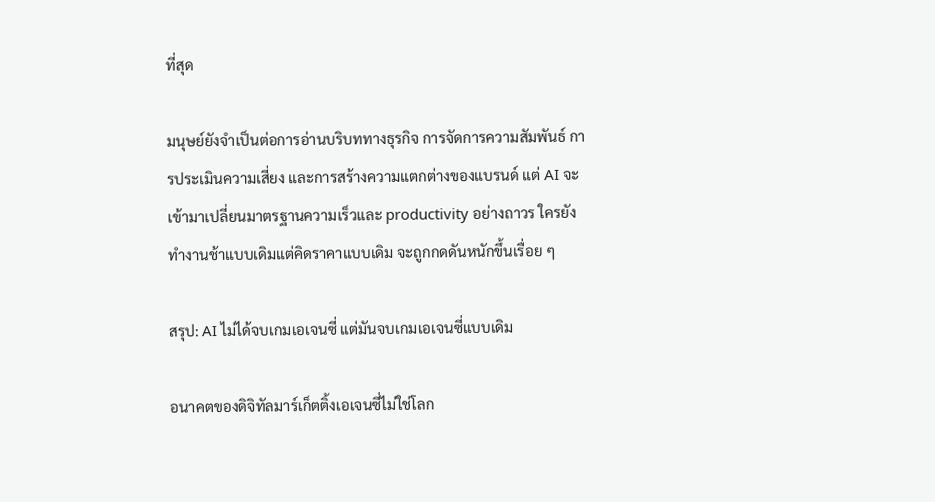ที่สุด

มนุษย์ยังจำเป็นต่อการอ่านบริบททางธุรกิจ การจัดการความสัมพันธ์ การประเมินความเสี่ยง และการสร้างความแตกต่างของแบรนด์ แต่ AI จะเข้ามาเปลี่ยนมาตรฐานความเร็วและ productivity อย่างถาวร ใครยังทำงานช้าแบบเดิมแต่คิดราคาแบบเดิม จะถูกกดดันหนักขึ้นเรื่อย ๆ

สรุป: AI ไม่ได้จบเกมเอเจนซี่ แต่มันจบเกมเอเจนซี่แบบเดิม

อนาคตของดิจิทัลมาร์เก็ตติ้งเอเจนซี่ไม่ใช่โลก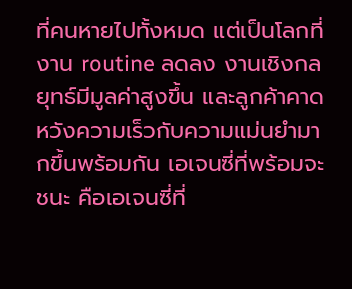ที่คนหายไปทั้งหมด แต่เป็นโลกที่งาน routine ลดลง งานเชิงกลยุทธ์มีมูลค่าสูงขึ้น และลูกค้าคาดหวังความเร็วกับความแม่นยำมากขึ้นพร้อมกัน เอเจนซี่ที่พร้อมจะชนะ คือเอเจนซี่ที่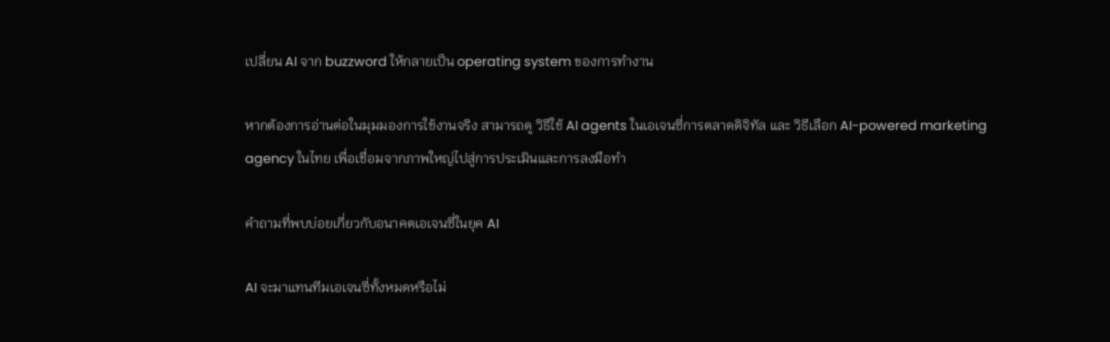เปลี่ยน AI จาก buzzword ให้กลายเป็น operating system ของการทำงาน

หากต้องการอ่านต่อในมุมมองการใช้งานจริง สามารถดู วิธีใช้ AI agents ในเอเจนซี่การตลาดดิจิทัล และ วิธีเลือก AI-powered marketing agency ในไทย เพื่อเชื่อมจากภาพใหญ่ไปสู่การประเมินและการลงมือทำ

คำถามที่พบบ่อยเกี่ยวกับอนาคตเอเจนซี่ในยุค AI

AI จะมาแทนทีมเอเจนซี่ทั้งหมดหรือไม่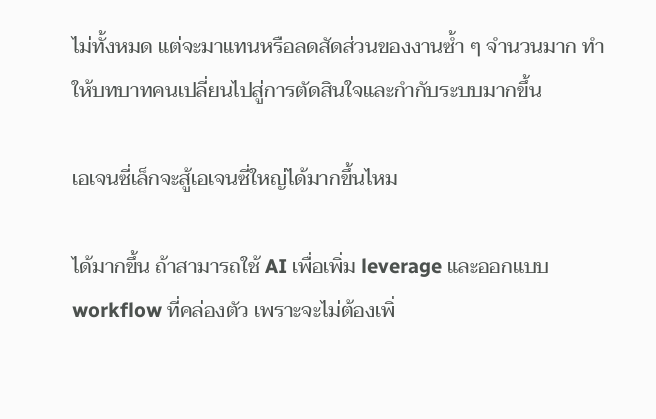ไม่ทั้งหมด แต่จะมาแทนหรือลดสัดส่วนของงานซ้ำ ๆ จำนวนมาก ทำให้บทบาทคนเปลี่ยนไปสู่การตัดสินใจและกำกับระบบมากขึ้น

เอเจนซี่เล็กจะสู้เอเจนซี่ใหญ่ได้มากขึ้นไหม

ได้มากขึ้น ถ้าสามารถใช้ AI เพื่อเพิ่ม leverage และออกแบบ workflow ที่คล่องตัว เพราะจะไม่ต้องเพิ่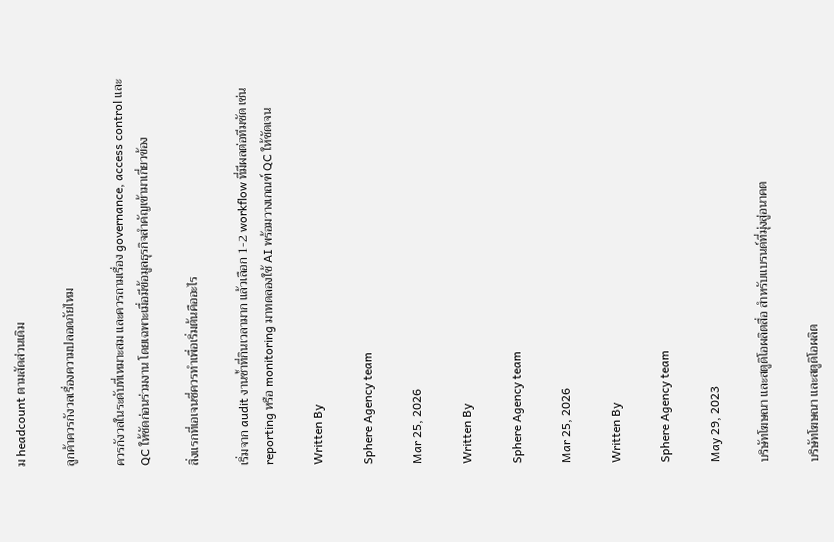ม headcount ตามสัดส่วนเดิม

ลูกค้าควรกังวลเรื่องความปลอดภัยไหม

ควรกังวลในระดับที่เหมาะสม และควรถามเรื่อง governance, access control และ QC ให้ชัดก่อนร่วมงาน โดยเฉพาะเมื่อมีข้อมูลธุรกิจสำคัญเข้ามาเกี่ยวข้อง

สิ่งแรกที่เอเจนซี่ควรทำเพื่อเริ่มต้นคืออะไร

เริ่มจาก audit งานซ้ำที่กินเวลามาก แล้วเลือก 1-2 workflow ที่มีผลต่อทีมชัด เช่น reporting หรือ monitoring มาทดลองใช้ AI พร้อมวางเกณฑ์ QC ให้ชัดเจน

Written By

Sphere Agency team

Mar 25, 2026

Written By

Sphere Agency team

Mar 25, 2026

Written By

Sphere Agency team

May 29, 2023

บริษัทโฆษณา และสตูดิโอผลิตสื่อ สำหรับแบรนด์ที่มุ่งสู่อนาคต

บริษัทโฆษณา และสตูดิโอผลิต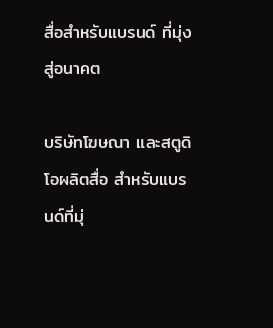สื่อสำหรับแบรนด์ ที่มุ่งสู่อนาคต

บริษัทโฆษณา และสตูดิโอผลิตสื่อ สำหรับแบรนด์ที่มุ่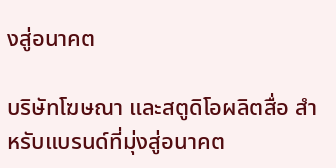งสู่อนาคต

บริษัทโฆษณา และสตูดิโอผลิตสื่อ สำหรับแบรนด์ที่มุ่งสู่อนาคต